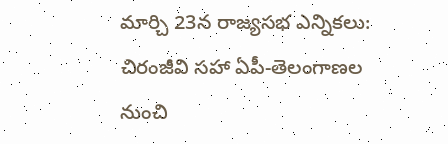మార్చి 23న రాజ్యసభ ఎన్నికలు: చిరంజీవి సహా ఏపీ-తెలంగాణల నుంచి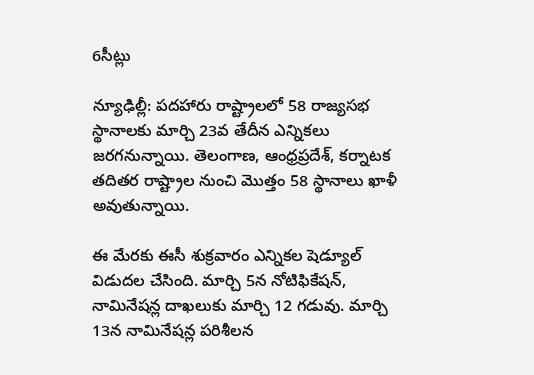6సీట్లు

న్యూఢిల్లీ: పదహారు రాష్ట్రాలలో 58 రాజ్యసభ స్థానాలకు మార్చి 23వ తేదీన ఎన్నికలు జరగనున్నాయి. తెలంగాణ, ఆంధ్రప్రదేశ్, కర్నాటక తదితర రాష్ట్రాల నుంచి మొత్తం 58 స్థానాలు ఖాళీ అవుతున్నాయి.

ఈ మేరకు ఈసీ శుక్రవారం ఎన్నికల షెడ్యూల్ విడుదల చేసింది. మార్చి 5న నోటిఫికేషన్, నామినేషన్ల దాఖలుకు మార్చి 12 గడువు. మార్చి 13న నామినేషన్ల పరిశీలన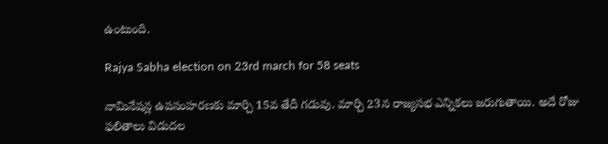ఉంటుంది.

Rajya Sabha election on 23rd march for 58 seats

నామినేషన్ల ఉపసంహరణకు మార్చి 15వ తేదీ గడువు. మార్చి 23న రాజ్యసభ ఎన్నికలు జరుగుతాయి. అదే రోజు ఫలితాలు విడుదల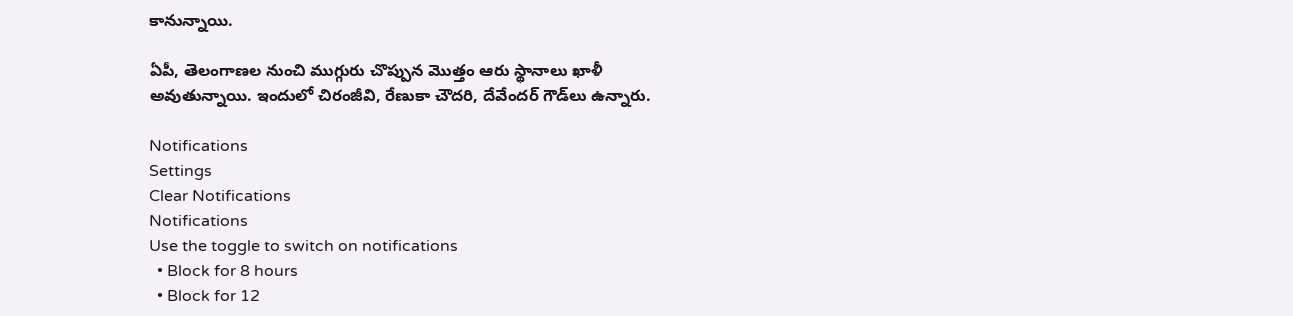కానున్నాయి.

ఏపీ, తెలంగాణల నుంచి ముగ్గురు చొప్పున మొత్తం ఆరు స్థానాలు ఖాళీ అవుతున్నాయి. ఇందులో చిరంజీవి, రేణుకా చౌదరి, దేవేందర్ గౌడ్‌లు ఉన్నారు.

Notifications
Settings
Clear Notifications
Notifications
Use the toggle to switch on notifications
  • Block for 8 hours
  • Block for 12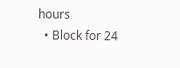hours
  • Block for 24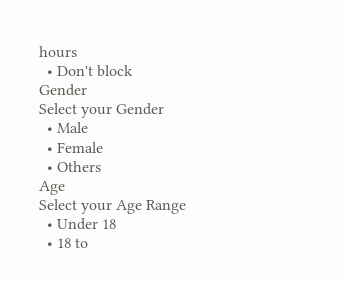hours
  • Don't block
Gender
Select your Gender
  • Male
  • Female
  • Others
Age
Select your Age Range
  • Under 18
  • 18 to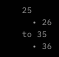25
  • 26 to 35
  • 36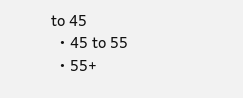to 45
  • 45 to 55
  • 55+